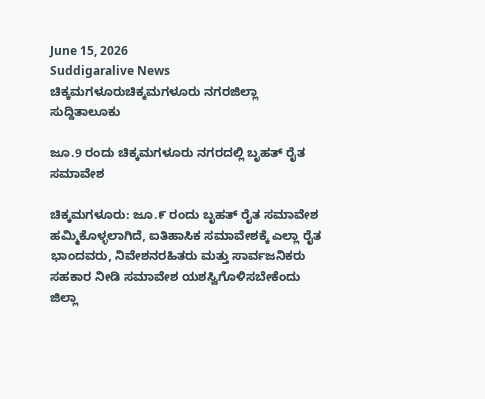June 15, 2026
Suddigaralive News
ಚಿಕ್ಕಮಗಳೂರುಚಿಕ್ಕಮಗಳೂರು ನಗರಜಿಲ್ಲಾ ಸುದ್ದಿತಾಲೂಕು

ಜೂ.9 ರಂದು ಚಿಕ್ಕಮಗಳೂರು ನಗರದಲ್ಲಿ ಬೃಹತ್ ರೈತ ಸಮಾವೇಶ

ಚಿಕ್ಕಮಗಳೂರು: ಜೂ.೯ ರಂದು ಬೃಹತ್ ರೈತ ಸಮಾವೇಶ ಹಮ್ಮಿಕೊಳ್ಳಲಾಗಿದೆ, ಐತಿಹಾಸಿಕ ಸಮಾವೇಶಕ್ಕೆ ಎಲ್ಲಾ ರೈತ ಭಾಂದವರು, ನಿವೇಶನರಹಿತರು ಮತ್ತು ಸಾರ್ವಜನಿಕರು ಸಹಕಾರ ನೀಡಿ ಸಮಾವೇಶ ಯಶಸ್ವಿಗೊಳಿಸಬೇಕೆಂದು ಜಿಲ್ಲಾ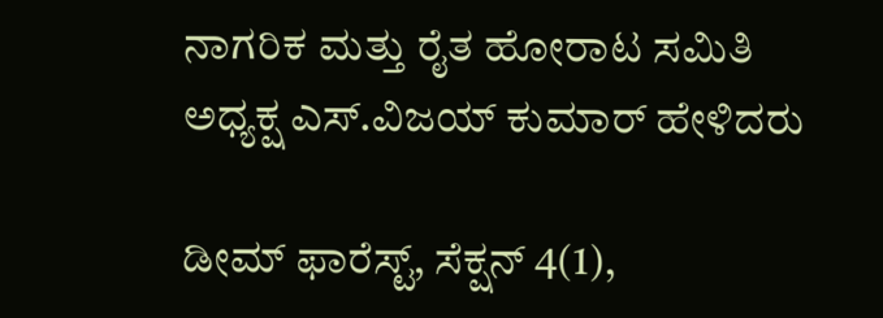ನಾಗರಿಕ ಮತ್ತು ರೈತ ಹೋರಾಟ ಸಮಿತಿ ಅಧ್ಯಕ್ಷ ಎಸ್.ವಿಜಯ್ ಕುಮಾರ್ ಹೇಳಿದರು

ಡೀಮ್ ಫಾರೆಸ್ಟ್, ಸೆಕ್ಷನ್ 4(1),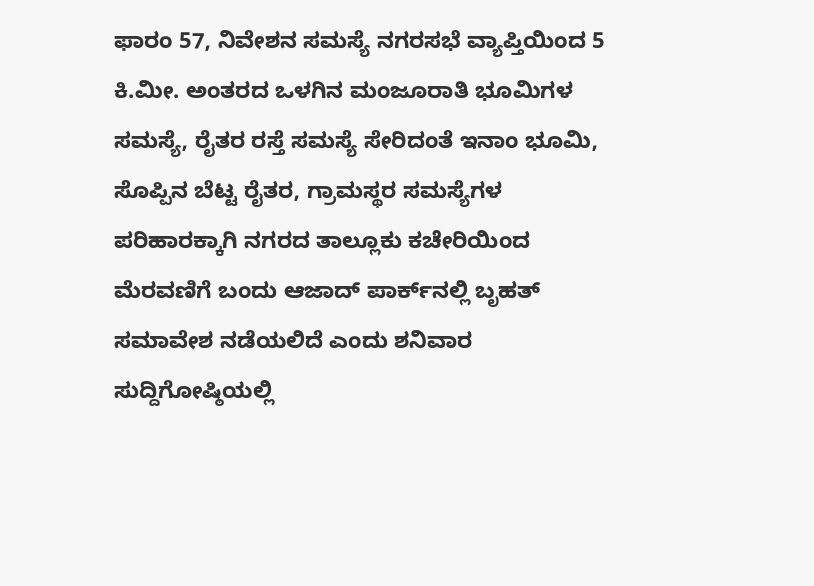ಫಾರಂ 57, ನಿವೇಶನ ಸಮಸ್ಯೆ ನಗರಸಭೆ ವ್ಯಾಪ್ತಿಯಿಂದ 5 ಕಿ.ಮೀ. ಅಂತರದ ಒಳಗಿನ ಮಂಜೂರಾತಿ ಭೂಮಿಗಳ ಸಮಸ್ಯೆ, ರೈತರ ರಸ್ತೆ ಸಮಸ್ಯೆ ಸೇರಿದಂತೆ ಇನಾಂ ಭೂಮಿ, ಸೊಪ್ಪಿನ ಬೆಟ್ಟ ರೈತರ, ಗ್ರಾಮಸ್ಥರ ಸಮಸ್ಯೆಗಳ ಪರಿಹಾರಕ್ಕಾಗಿ ನಗರದ ತಾಲ್ಲೂಕು ಕಚೇರಿಯಿಂದ ಮೆರವಣಿಗೆ ಬಂದು ಆಜಾದ್ ಪಾರ್ಕ್‌ನಲ್ಲಿ ಬೃಹತ್ ಸಮಾವೇಶ ನಡೆಯಲಿದೆ ಎಂದು ಶನಿವಾರ ಸುದ್ದಿಗೋಷ್ಠಿಯಲ್ಲಿ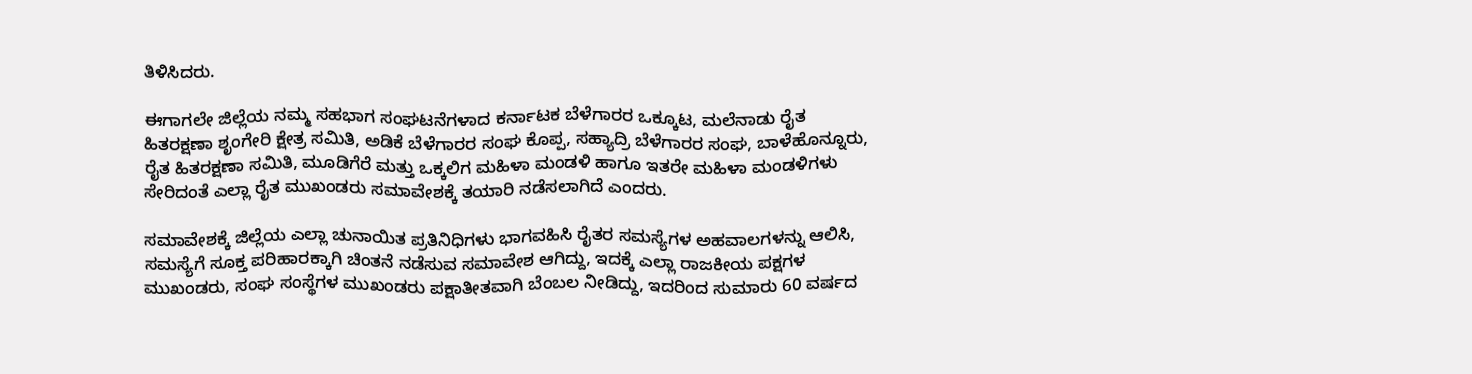ತಿಳಿಸಿದರು.

ಈಗಾಗಲೇ ಜಿಲ್ಲೆಯ ನಮ್ಮ ಸಹಭಾಗ ಸಂಘಟನೆಗಳಾದ ಕರ್ನಾಟಕ ಬೆಳೆಗಾರರ ಒಕ್ಕೂಟ, ಮಲೆನಾಡು ರೈತ ಹಿತರಕ್ಷಣಾ ಶೃಂಗೇರಿ ಕ್ಷೇತ್ರ ಸಮಿತಿ, ಅಡಿಕೆ ಬೆಳೆಗಾರರ ಸಂಘ ಕೊಪ್ಪ, ಸಹ್ಯಾದ್ರಿ ಬೆಳೆಗಾರರ ಸಂಘ, ಬಾಳೆಹೊನ್ನೂರು, ರೈತ ಹಿತರಕ್ಷಣಾ ಸಮಿತಿ, ಮೂಡಿಗೆರೆ ಮತ್ತು ಒಕ್ಕಲಿಗ ಮಹಿಳಾ ಮಂಡಳಿ ಹಾಗೂ ಇತರೇ ಮಹಿಳಾ ಮಂಡಳಿಗಳು ಸೇರಿದಂತೆ ಎಲ್ಲಾ ರೈತ ಮುಖಂಡರು ಸಮಾವೇಶಕ್ಕೆ ತಯಾರಿ ನಡೆಸಲಾಗಿದೆ ಎಂದರು.

ಸಮಾವೇಶಕ್ಕೆ ಜಿಲ್ಲೆಯ ಎಲ್ಲಾ ಚುನಾಯಿತ ಪ್ರತಿನಿಧಿಗಳು ಭಾಗವಹಿಸಿ ರೈತರ ಸಮಸ್ಯೆಗಳ ಅಹವಾಲಗಳನ್ನು ಆಲಿಸಿ, ಸಮಸ್ಯೆಗೆ ಸೂಕ್ತ ಪರಿಹಾರಕ್ಕಾಗಿ ಚಿಂತನೆ ನಡೆಸುವ ಸಮಾವೇಶ ಆಗಿದ್ದು, ಇದಕ್ಕೆ ಎಲ್ಲಾ ರಾಜಕೀಯ ಪಕ್ಷಗಳ ಮುಖಂಡರು, ಸಂಘ ಸಂಸ್ಥೆಗಳ ಮುಖಂಡರು ಪಕ್ಷಾತೀತವಾಗಿ ಬೆಂಬಲ ನೀಡಿದ್ದು, ಇದರಿಂದ ಸುಮಾರು 60 ವರ್ಷದ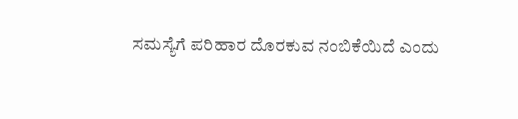ಸಮಸ್ಯೆಗೆ ಪರಿಹಾರ ದೊರಕುವ ನಂಬಿಕೆಯಿದೆ ಎಂದು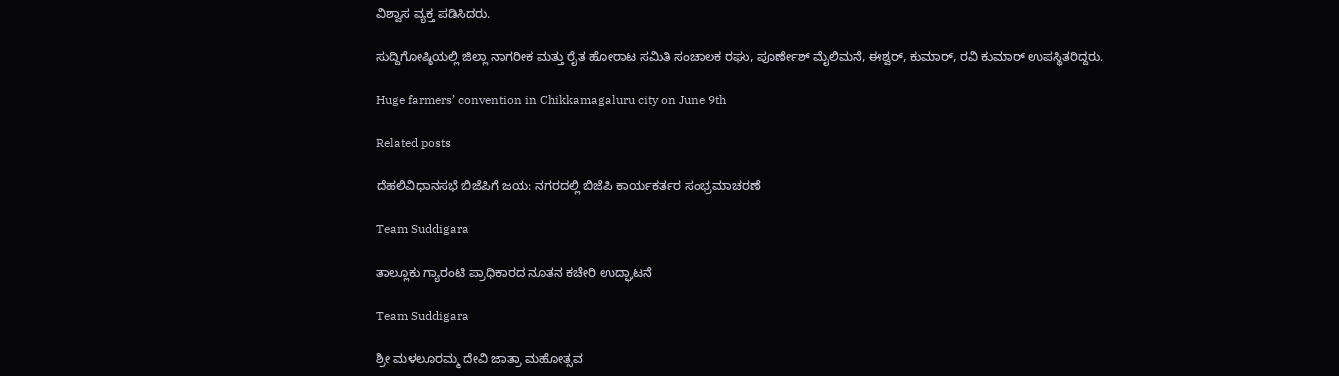ವಿಶ್ವಾಸ ವ್ಯಕ್ತ ಪಡಿಸಿದರು.

ಸುದ್ದಿಗೋಷ್ಠಿಯಲ್ಲಿ ಜಿಲ್ಲಾ ನಾಗರೀಕ ಮತ್ತು ರೈತ ಹೋರಾಟ ಸಮಿತಿ ಸಂಚಾಲಕ ರಘು, ಪೂರ್ಣೇಶ್ ಮೈಲಿಮನೆ, ಈಶ್ವರ್, ಕುಮಾರ್, ರವಿ ಕುಮಾರ್ ಉಪಸ್ಥಿತರಿದ್ದರು.

Huge farmers’ convention in Chikkamagaluru city on June 9th

Related posts

ದೆಹಲಿವಿಧಾನಸಭೆ ಬಿಜೆಪಿಗೆ ಜಯ: ನಗರದಲ್ಲಿ ಬಿಜೆಪಿ ಕಾರ್ಯಕರ್ತರ ಸಂಭ್ರಮಾಚರಣೆ

Team Suddigara

ತಾಲ್ಲೂಕು ಗ್ಯಾರಂಟಿ ಪ್ರಾಧಿಕಾರದ ನೂತನ ಕಚೇರಿ ಉದ್ಘಾಟನೆ

Team Suddigara

ಶ್ರೀ ಮಳಲೂರಮ್ಮ ದೇವಿ ಜಾತ್ರಾ ಮಹೋತ್ಸವ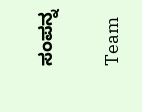ಸಂಪನ್ನ

Team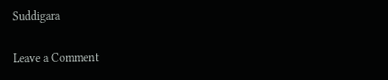Suddigara

Leave a Comment